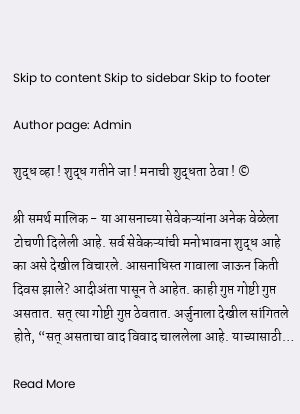Skip to content Skip to sidebar Skip to footer

Author page: Admin

शुद्ध व्हा ! शुद्ध गतीने जा ! मनाची शुद्धता ठेवा ! ©

श्री समर्थ मालिक - या आसनाच्या सेवेकऱ्यांना अनेक वेळेला टोचणी दिलेली आहे. सर्व सेवेकऱ्यांची मनोभावना शुद्ध आहे का असे देखील विचारले. आसनाधिस्त गावाला जाऊन किती दिवस झाले? आदीअंता पासून ते आहेत. काही गुप्त गोष्टी गुप्त असतात. सत् त्या गोष्टी गुप्त ठेवतात. अर्जुनाला देखील सांगितले होते, “सत् असताचा वाद विवाद चाललेला आहे. याच्यासाठी…

Read More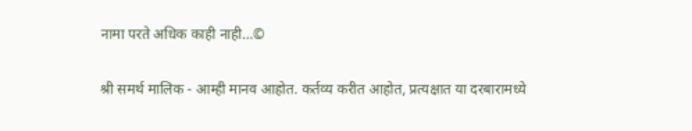नामा परते अधिक काही नाही…©

श्री समर्थ मालिक - आम्ही मानव आहोत. कर्तव्य करीत आहोत, प्रत्यक्षात या दरबारामध्ये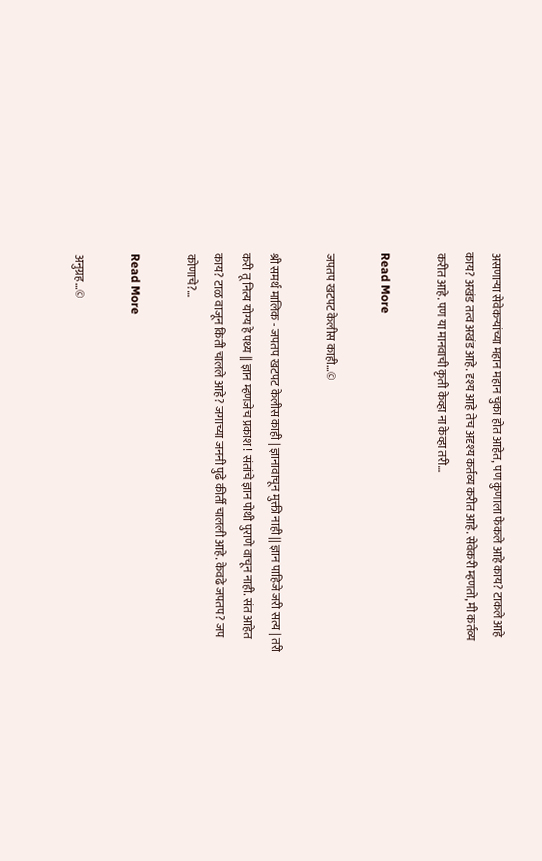असणाऱ्या सेवेकऱ्यांच्या महान महान चुका होत आहेत, पण कुणाला फेकले आहे काय? टाकले आहे काय? अखंड तत्व अखंड आहे. दृश्य आहे तेच अदृश्य कर्तव्य करीत आहे. सेवेकरी म्हणतो, मी कर्तव्य करीत आहे. पण या मानवाची कृती केव्हा ना केव्हा तरी…

Read More

जपतप खटपट केलीस काही…©

श्री समर्थ मालिक - जपतप खटपट केलीस काही | ज्ञानावाचून मुक्ती नाही || ज्ञान पाहिजे जरी सत्य | तरी करी तू नित्य योग्य हे पथ्य || ज्ञान म्हणजेच प्रकाश ! संतांचे ज्ञान पोथी पुराणे वाचून नाही. संत आहेत काय? टाळ वाजून किती चालले आहे? जगाच्या जननी पुढे कीर्ती चालली आहे. केवढे जपतप? जप कोणाचे?…

Read More

अनुग्रह…©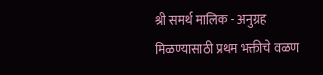श्री समर्थ मालिक - अनुग्रह मिळण्यासाठी प्रथम भक्तीचे वळण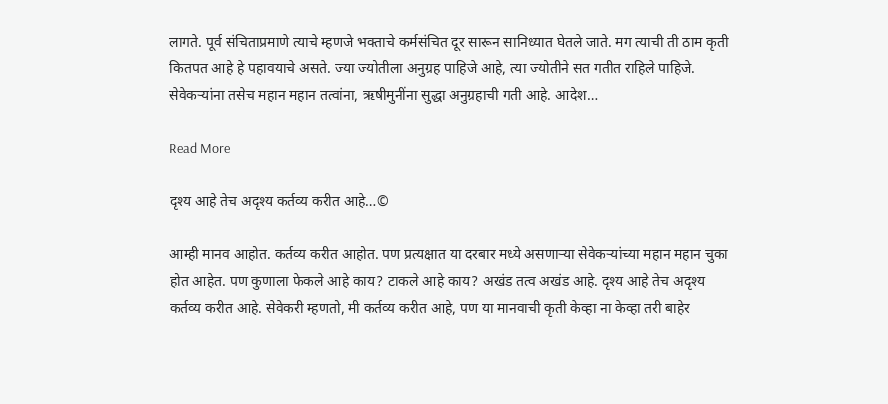लागते. पूर्व संचिताप्रमाणे त्याचे म्हणजे भक्ताचे कर्मसंचित दूर सारून सानिध्यात घेतले जाते. मग त्याची ती ठाम कृती कितपत आहे हे पहावयाचे असते. ज्या ज्योतीला अनुग्रह पाहिजे आहे, त्या ज्योतीने सत गतीत राहिले पाहिजे. सेवेकर्‍यांना तसेच महान महान तत्वांना, ऋषीमुनींना सुद्धा अनुग्रहाची गती आहे. आदेश…

Read More

दृश्य आहे तेच अदृश्य कर्तव्य करीत आहे…©

आम्ही मानव आहोत. कर्तव्य करीत आहोत. पण प्रत्यक्षात या दरबार मध्ये असणाऱ्या सेवेकऱ्यांच्या महान महान चुका होत आहेत. पण कुणाला फेकले आहे काय? टाकले आहे काय? अखंड तत्व अखंड आहे. दृश्य आहे तेच अदृश्य कर्तव्य करीत आहे. सेवेकरी म्हणतो, मी कर्तव्य करीत आहे, पण या मानवाची कृती केव्हा ना केव्हा तरी बाहेर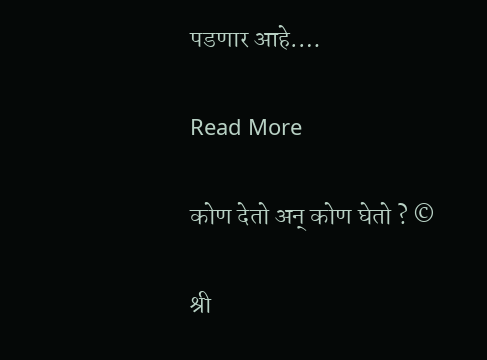पडणार आहे.…

Read More

कोण देतो अन् कोण घेतो ? ©

श्री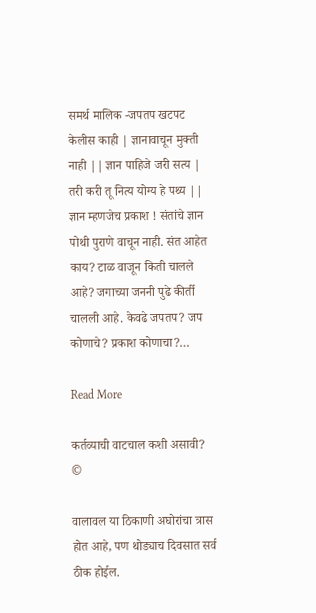समर्थ मालिक -जपतप खटपट केलीस काही | ज्ञानावाचून मुक्ती नाही || ज्ञान पाहिजे जरी सत्य | तरी करी तू नित्य योग्य हे पथ्य || ज्ञान म्हणजेच प्रकाश ! संतांचे ज्ञान पोथी पुराणे वाचून नाही. संत आहेत काय? टाळ वाजून किती चालले आहे? जगाच्या जननी पुढे कीर्ती चालली आहे. केवढे जपतप? जप कोणाचे? प्रकाश कोणाचा?…

Read More

कर्तव्याची वाटचाल कशी असावी? ©

वालावल या ठिकाणी अघोरांचा त्रास होत आहे, पण थोड्याच दिवसात सर्व ठीक होईल.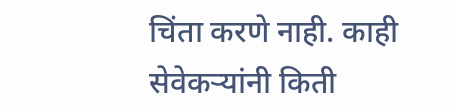चिंता करणे नाही. काही सेवेकर्‍यांनी किती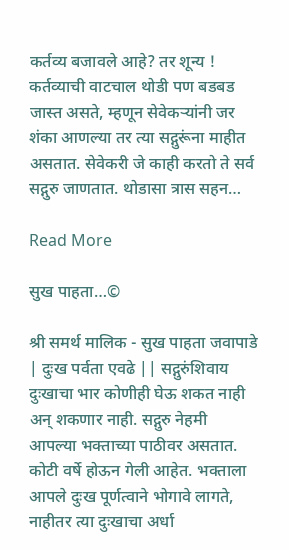कर्तव्य बजावले आहे? तर शून्य ! कर्तव्याची वाटचाल थोडी पण बडबड जास्त असते, म्हणून सेवेकऱ्यांनी जर शंका आणल्या तर त्या सद्गुरूंना माहीत असतात. सेवेकरी जे काही करतो ते सर्व सद्गुरु जाणतात. थोडासा त्रास सहन…

Read More

सुख पाहता…©

श्री समर्थ मालिक - सुख पाहता जवापाडे | दुःख पर्वता एवढे || सद्गुरुंशिवाय दुःखाचा भार कोणीही घेऊ शकत नाही अन् शकणार नाही. सद्गुरु नेहमी आपल्या भक्ताच्या पाठीवर असतात. कोटी वर्षे होऊन गेली आहेत. भक्ताला आपले दुःख पूर्णत्वाने भोगावे लागते, नाहीतर त्या दुःखाचा अर्धा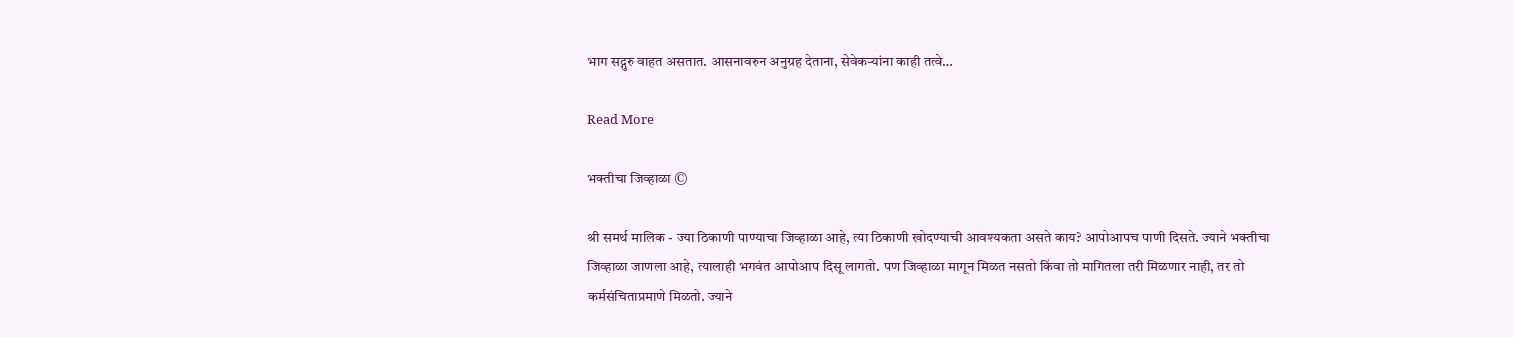भाग सद्गुरु वाहत असतात. आसनावरुन अनुग्रह देताना, सेवेकऱ्यांना काही तत्वे…

Read More

भक्तीचा जिव्हाळा ©

श्री समर्थ मालिक - ज्या ठिकाणी पाण्याचा जिव्हाळा आहे, त्या ठिकाणी खोदण्याची आवश्यकता असते काय? आपोआपच पाणी दिसते. ज्याने भक्तीचा जिव्हाळा जाणला आहे, त्यालाही भगवंत आपोआप दिसू लागतो. पण जिव्हाळा मागून मिळत नसतो किंवा तो मागितला तरी मिळणार नाही, तर तो कर्मसंचिताप्रमाणे मिळतो. ज्याने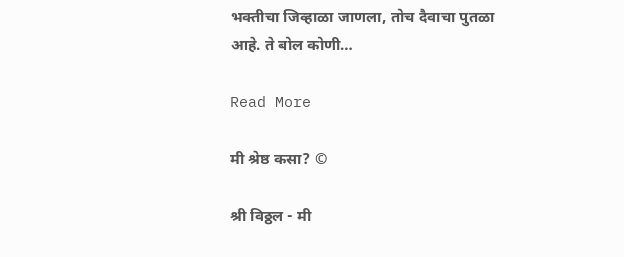भक्तीचा जिव्हाळा जाणला, तोच दैवाचा पुतळा आहे. ते बोल कोणी…

Read More

मी श्रेष्ठ कसा? ©

श्री विठ्ठल - मी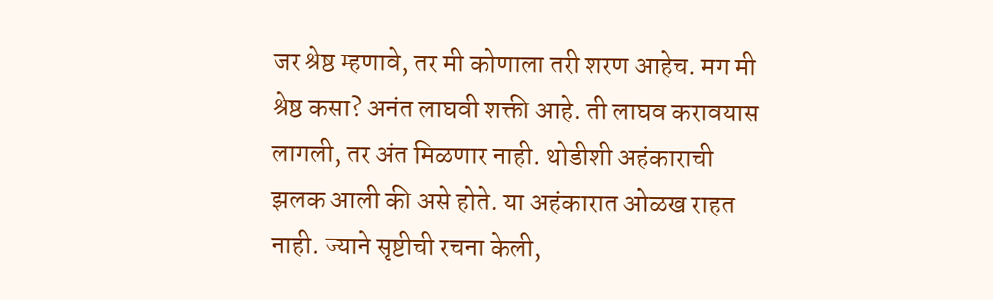जर श्रेष्ठ म्हणावे, तर मी कोणाला तरी शरण आहेच. मग मी श्रेष्ठ कसा? अनंत लाघवी शक्ती आहे. ती लाघव करावयास लागली, तर अंत मिळणार नाही. थोडीशी अहंकाराची झलक आली की असे होते. या अहंकारात ओळख राहत नाही. ज्याने सृष्टीची रचना केली,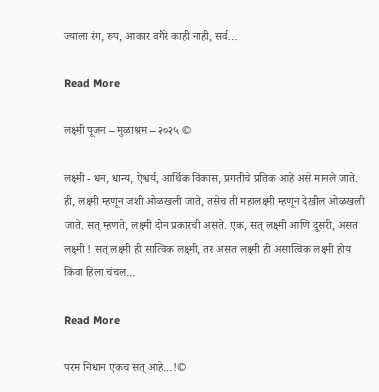ज्याला रंग, रुप, आकार वगैरे काही नाही, सर्व…

Read More

लक्ष्मी पूजन – मुळाश्रम – २०२५ ©

लक्ष्मी - धन, धान्य, ऐश्वर्य, आर्थिक विकास, प्रगतीचे प्रतिक आहे असे मानले जाते. ही, लक्ष्मी म्हणून जशी ओळखली जाते, तसेच ती महालक्ष्मी म्हणून देखील ओळखली जाते. सत् म्हणते, लक्ष्मी दोन प्रकारची असते. एक, सत् लक्ष्मी आणि दूसरी, असत लक्ष्मी ! सत् लक्ष्मी ही सात्विक लक्ष्मी, तर असत लक्ष्मी ही असात्विक लक्ष्मी होय किंवा हिला चंचल…

Read More

परम निधान एकच सत् आहे…!©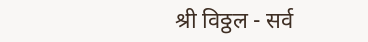श्री विठ्ठल - सर्व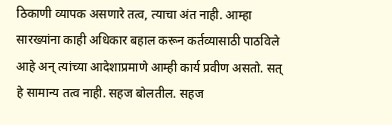ठिकाणी व्यापक असणारे तत्व, त्याचा अंत नाही. आम्हा सारख्यांना काही अधिकार बहाल करून कर्तव्यासाठी पाठविले आहे अन् त्यांच्या आदेशाप्रमाणे आम्ही कार्य प्रवीण असतो. सत् हे सामान्य तत्व नाही. सहज बोलतील. सहज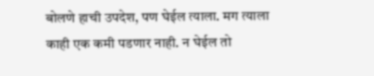बोलणे हाची उपदेश, पण घेईल त्याला. मग त्याला काही एक कमी पडणार नाही. न घेईल तो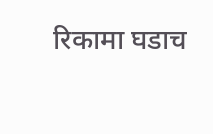रिकामा घडाच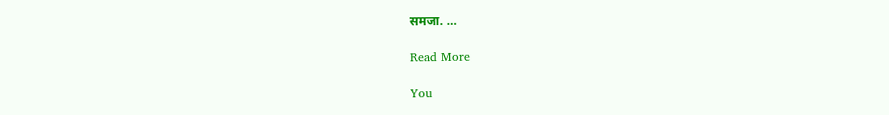समजा. …

Read More

You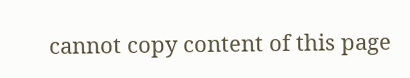cannot copy content of this page